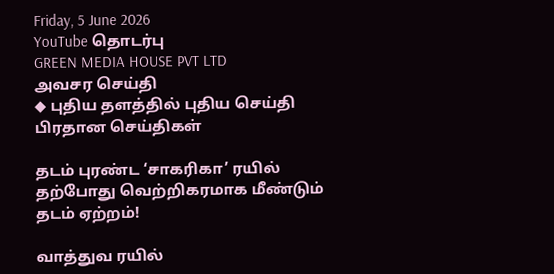Friday, 5 June 2026
YouTube தொடர்பு
GREEN MEDIA HOUSE PVT LTD
அவசர செய்தி
◆ புதிய தளத்தில் புதிய செய்தி
பிரதான செய்திகள்

தடம் புரண்ட ‘சாகரிகா’ ரயில் தற்போது வெற்றிகரமாக மீண்டும் தடம் ஏற்றம்!

வாத்துவ ரயில்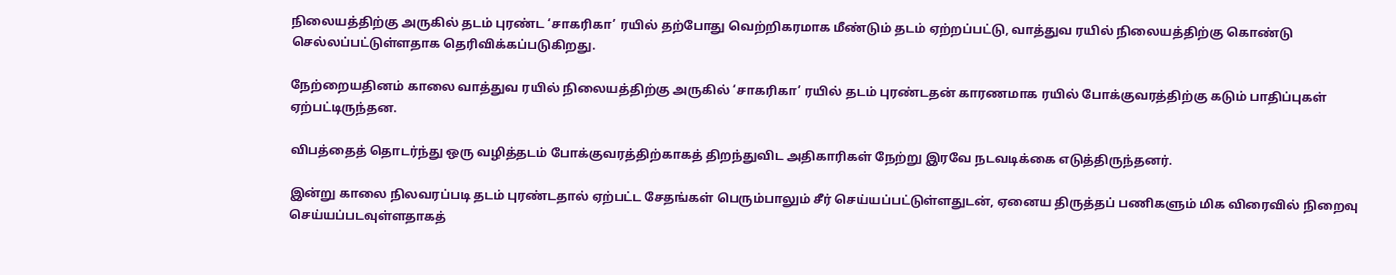நிலையத்திற்கு அருகில் தடம் புரண்ட ‘சாகரிகா’ ரயில் தற்போது வெற்றிகரமாக மீண்டும் தடம் ஏற்றப்பட்டு, வாத்துவ ரயில் நிலையத்திற்கு கொண்டு செல்லப்பட்டுள்ளதாக தெரிவிக்கப்படுகிறது.

நேற்றையதினம் காலை வாத்துவ ரயில் நிலையத்திற்கு அருகில் ‘சாகரிகா’ ரயில் தடம் புரண்டதன் காரணமாக ரயில் போக்குவரத்திற்கு கடும் பாதிப்புகள் ஏற்பட்டிருந்தன.

விபத்தைத் தொடர்ந்து ஒரு வழித்தடம் போக்குவரத்திற்காகத் திறந்துவிட அதிகாரிகள் நேற்று இரவே நடவடிக்கை எடுத்திருந்தனர்.

இன்று காலை நிலவரப்படி தடம் புரண்டதால் ஏற்பட்ட சேதங்கள் பெரும்பாலும் சீர் செய்யப்பட்டுள்ளதுடன், ஏனைய திருத்தப் பணிகளும் மிக விரைவில் நிறைவு செய்யப்படவுள்ளதாகத்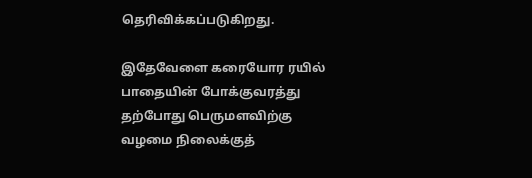தெரிவிக்கப்படுகிறது.

இதேவேளை கரையோர ரயில் பாதையின் போக்குவரத்து தற்போது பெருமளவிற்கு வழமை நிலைக்குத்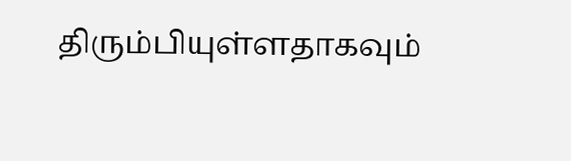திரும்பியுள்ளதாகவும்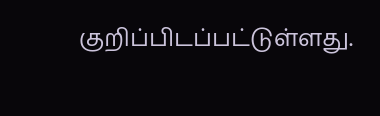குறிப்பிடப்பட்டுள்ளது.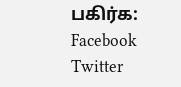பகிர்க: Facebook Twitter